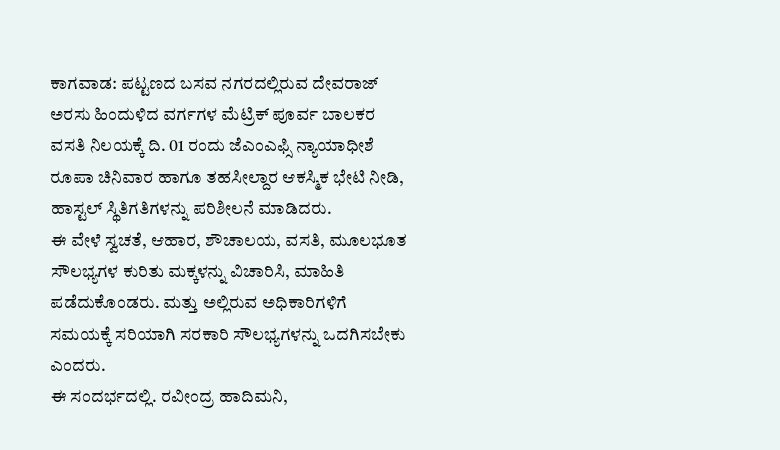ಕಾಗವಾಡ: ಪಟ್ಟಣದ ಬಸವ ನಗರದಲ್ಲಿರುವ ದೇವರಾಜ್ ಅರಸು ಹಿಂದುಳಿದ ವರ್ಗಗಳ ಮೆಟ್ರಿಕ್ ಪೂರ್ವ ಬಾಲಕರ ವಸತಿ ನಿಲಯಕ್ಕೆ ದಿ. 01 ರಂದು ಜೆಎಂಎಫ್ಸಿ ನ್ಯಾಯಾಧೀಶೆ ರೂಪಾ ಚಿನಿವಾರ ಹಾಗೂ ತಹಸೀಲ್ದಾರ ಆಕಸ್ಮಿಕ ಭೇಟಿ ನೀಡಿ, ಹಾಸ್ಟಲ್ ಸ್ಥಿತಿಗತಿಗಳನ್ನು ಪರಿಶೀಲನೆ ಮಾಡಿದರು.
ಈ ವೇಳೆ ಸ್ವಚತೆ, ಆಹಾರ, ಶೌಚಾಲಯ, ವಸತಿ, ಮೂಲಭೂತ ಸೌಲಭ್ಯಗಳ ಕುರಿತು ಮಕ್ಕಳನ್ನು ವಿಚಾರಿಸಿ, ಮಾಹಿತಿ ಪಡೆದುಕೊಂಡರು. ಮತ್ತು ಅಲ್ಲಿರುವ ಅಧಿಕಾರಿಗಳಿಗೆ ಸಮಯಕ್ಕೆ ಸರಿಯಾಗಿ ಸರಕಾರಿ ಸೌಲಭ್ಯಗಳನ್ನು ಒದಗಿಸಬೇಕು ಎಂದರು.
ಈ ಸಂದರ್ಭದಲ್ಲಿ. ರವೀಂದ್ರ ಹಾದಿಮನಿ,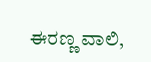ಈರಣ್ಣ ವಾಲಿ,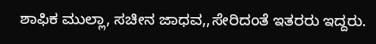ಶಾಫಿಕ ಮುಲ್ಲಾ, ಸಚೀನ ಜಾಧವ,,ಸೇರಿದಂತೆ ಇತರರು ಇದ್ದರು.